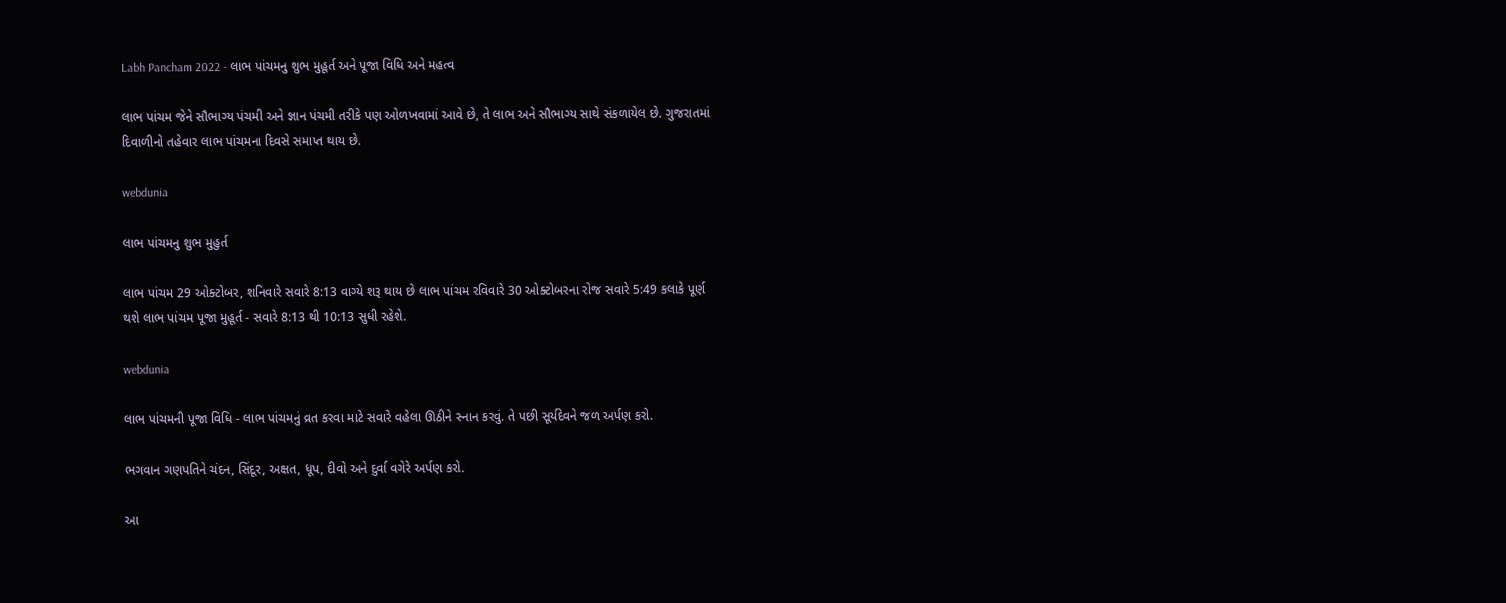Labh Pancham 2022 - લાભ પાંચમનુ શુભ મુહૂર્ત અને પૂજા વિધિ અને મહત્વ

લાભ પાંચમ જેને સૌભાગ્ય પંચમી અને જ્ઞાન પંચમી તરીકે પણ ઓળખવામાં આવે છે, તે લાભ અને સૌભાગ્ય સાથે સંકળાયેલ છે. ગુજરાતમાં દિવાળીનો તહેવાર લાભ પાંચમના દિવસે સમાપ્ત થાય છે.

webdunia

લાભ પાંચમનુ શુભ મુહુર્ત

લાભ પાંચમ 29 ઓક્ટોબર, શનિવારે સવારે 8:13 વાગ્યે શરૂ થાય છે લાભ પાંચમ રવિવારે 30 ઓક્ટોબરના રોજ સવારે 5:49 કલાકે પૂર્ણ થશે લાભ પાંચમ પૂજા મુહૂર્ત - સવારે 8:13 થી 10:13 સુધી રહેશે.

webdunia

લાભ પાંચમની પૂજા વિધિ - લાભ પાંચમનું વ્રત કરવા માટે સવારે વહેલા ઊઠીને સ્નાન કરવું. તે પછી સૂર્યદેવને જળ અર્પણ કરો.

ભગવાન ગણપતિને ચંદન, સિંદૂર, અક્ષત, ધૂપ, દીવો અને દુર્વા વગેરે અર્પણ કરો.

આ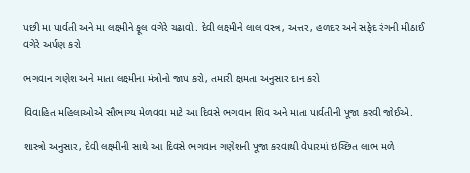પછી મા પાર્વતી અને મા લક્ષ્મીને ફૂલ વગેરે ચઢાવો. દેવી લક્ષ્મીને લાલ વસ્ત્ર, અત્તર, હળદર અને સફેદ રંગની મીઠાઈ વગેરે અર્પણ કરો

ભગવાન ગણેશ અને માતા લક્ષ્મીના મંત્રોનો જાપ કરો, તમારી ક્ષમતા અનુસાર દાન કરો

વિવાહિત મહિલાઓએ સૌભાગ્ય મેળવવા માટે આ દિવસે ભગવાન શિવ અને માતા પાર્વતીની પૂજા કરવી જોઈએ.

શાસ્ત્રો અનુસાર, દેવી લક્ષ્મીની સાથે આ દિવસે ભગવાન ગણેશની પૂજા કરવાથી વેપારમાં ઇચ્છિત લાભ મળે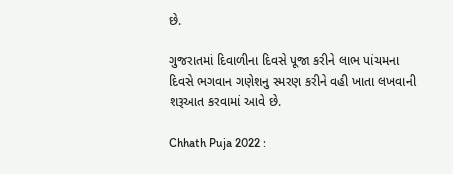છે.

ગુજરાતમાં દિવાળીના દિવસે પૂજા કરીને લાભ પાંચમના દિવસે ભગવાન ગણેશનુ સ્મરણ કરીને વહી ખાતા લખવાની શરૂઆત કરવામાં આવે છે.

Chhath Puja 2022 :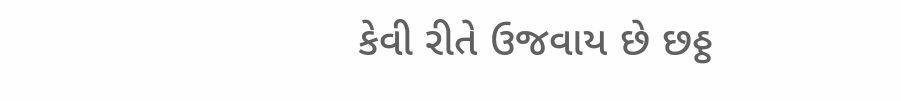કેવી રીતે ઉજવાય છે છઠ્ઠ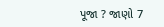પૂજા ? જાણો 7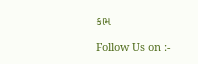કામ

Follow Us on :-